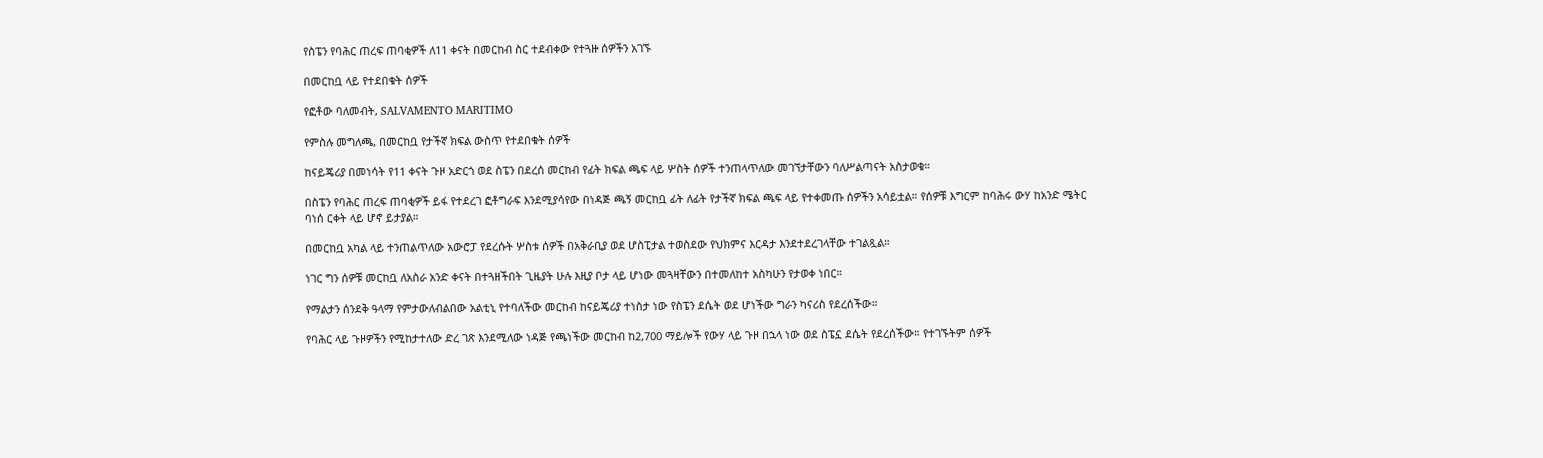የስፔን የባሕር ጠረፍ ጠባቂዎች ለ11 ቀናት በመርከብ ስር ተደብቀው የተጓዙ ሰዎችን አገኙ

በመርከቧ ላይ የተደበቁት ሰዎች

የፎቶው ባለመብት, SALVAMENTO MARITIMO

የምስሉ መግለጫ, በመርከቧ የታችኛ ክፍል ውስጥ የተደበቁት ሰዎች

ከናይጄሪያ በመነሳት የ11 ቀናት ጉዞ አድርጎ ወደ ስፔን በደረሰ መርከብ የፊት ክፍል ጫፍ ላይ ሦስት ሰዎች ተንጠላጥለው መገኘታቸውን ባለሥልጣናት አስታወቁ።

በስፔን የባሕር ጠረፍ ጠባቂዎች ይፋ የተደረገ ፎቶግራፍ እንደሚያሳየው በነዳጅ ጫኝ መርከቧ ፊት ለፊት የታችኛ ክፍል ጫፍ ላይ የተቀመጡ ሰዎችን አሳይቷል። የሰዎቹ እግርም ከባሕሩ ውሃ ከአንድ ሜትር ባነሰ ርቀት ላይ ሆኖ ይታያል።

በመርከቧ አካል ላይ ተንጠልጥለው አውሮፓ የደረሱት ሦስቱ ሰዎች በአቅራቢያ ወደ ሆስፒታል ተወስደው የህክምና እርዳታ እንደተደረገላቸው ተገልጿል።

ነገር ግን ሰዎቹ መርከቧ ለአስራ አንድ ቀናት በተጓዘችበት ጊዜያት ሁሉ እዚያ ቦታ ላይ ሆነው መጓዛቸውን በተመለከተ አስካሁን የታወቀ ነበር።

የማልታን ሰንደቅ ዓላማ የምታውለብልበው አልቲኒ የተባለችው መርከብ ከናይጄሪያ ተነስታ ነው የስፔን ደሴት ወደ ሆነችው ግራን ካናሪስ የደረሰችው።

የባሕር ላይ ጉዞዎችን የሚከታተለው ድረ ገጽ እንደሚለው ነዳጅ የጫነችው መርከብ ከ2,700 ማይሎች የውሃ ላይ ጉዞ በኋላ ነው ወደ ስፔኗ ደሴት የደረሰችው። የተገኙትም ሰዎች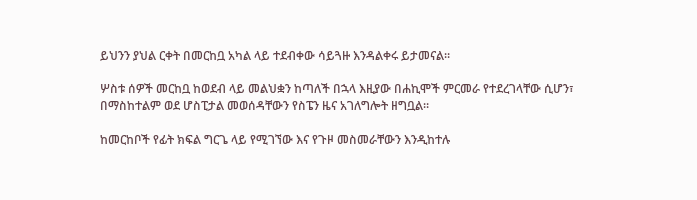ይህንን ያህል ርቀት በመርከቧ አካል ላይ ተደብቀው ሳይጓዙ እንዳልቀሩ ይታመናል።

ሦስቱ ሰዎች መርከቧ ከወደብ ላይ መልህቋን ከጣለች በኋላ እዚያው በሐኪሞች ምርመራ የተደረገላቸው ሲሆን፣ በማስከተልም ወደ ሆስፒታል መወሰዳቸውን የስፔን ዜና አገለግሎት ዘግቧል።

ከመርከቦች የፊት ክፍል ግርጌ ላይ የሚገኘው እና የጉዞ መስመራቸውን እንዲከተሉ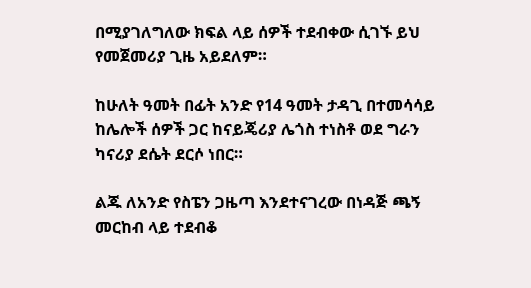በሚያገለግለው ክፍል ላይ ሰዎች ተደብቀው ሲገኙ ይህ የመጀመሪያ ጊዜ አይደለም።

ከሁለት ዓመት በፊት አንድ የ14 ዓመት ታዳጊ በተመሳሳይ ከሌሎች ሰዎች ጋር ከናይጄሪያ ሌጎስ ተነስቶ ወደ ግራን ካናሪያ ደሴት ደርሶ ነበር።

ልጁ ለአንድ የስፔን ጋዜጣ እንደተናገረው በነዳጅ ጫኝ መርከብ ላይ ተደብቆ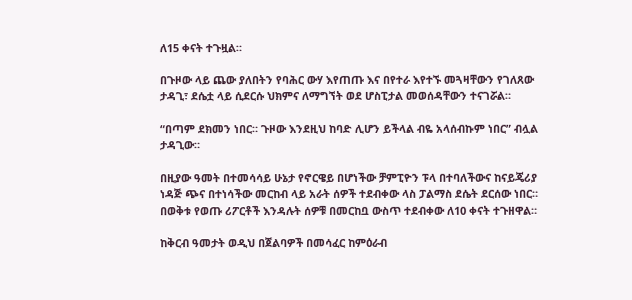ለ15 ቀናት ተጉዟል።

በጉዞው ላይ ጨው ያለበትን የባሕር ውሃ እየጠጡ እና በየተራ እየተኙ መጓዛቸውን የገለጸው ታዳጊ፣ ደሴቷ ላይ ሲደርሱ ህክምና ለማግኘት ወደ ሆስፒታል መወሰዳቸውን ተናገሯል።

“በጣም ደክመን ነበር። ጉዞው እንደዚህ ከባድ ሊሆን ይችላል ብዬ አላሰብኩም ነበር” ብሏል ታዳጊው።

በዚያው ዓመት በተመሳሳይ ሁኔታ የኖርዌይ በሆነችው ቻምፒዮን ፑላ በተባለችውና ከናይጄሪያ ነዳጅ ጭና በተነሳችው መርከብ ላይ አራት ሰዎች ተደብቀው ላስ ፓልማስ ደሴት ደርሰው ነበር። በወቅቱ የወጡ ሪፖርቶች እንዳሉት ሰዎቹ በመርከቧ ውስጥ ተደብቀው ለ10 ቀናት ተጉዘዋል።

ከቅርብ ዓመታት ወዲህ በጀልባዎች በመሳፈር ከምዕራብ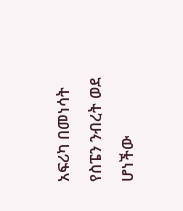አፍሪካ በመነሳት የስፔን ንብረት ወደ ሆነችው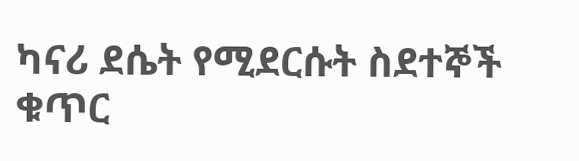ካናሪ ደሴት የሚደርሱት ስደተኞች ቁጥር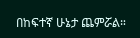በከፍተኛ ሁኔታ ጨምሯል።